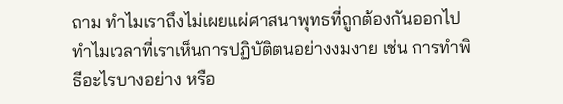ถาม ทำไมเราถึงไม่เผยแผ่ศาสนาพุทธที่ถูกต้องกันออกไป ทำไมเวลาที่เราเห็นการปฏิบัติตนอย่างงมงาย เช่น การทำพิธีอะไรบางอย่าง หรือ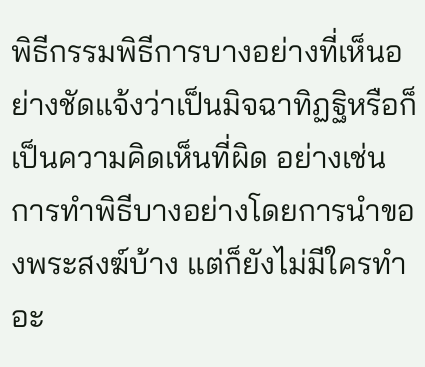พิธีกรรมพิธีการบางอย่างที่เห็นอย่างชัดแจ้งว่าเป็นมิจฉาทิฏฐิหรือก็เป็นความคิดเห็นที่ผิด อย่างเช่น การทำพิธีบางอย่างโดยการนำของพระสงฆ์บ้าง แต่ก็ยังไม่มีใครทำอะ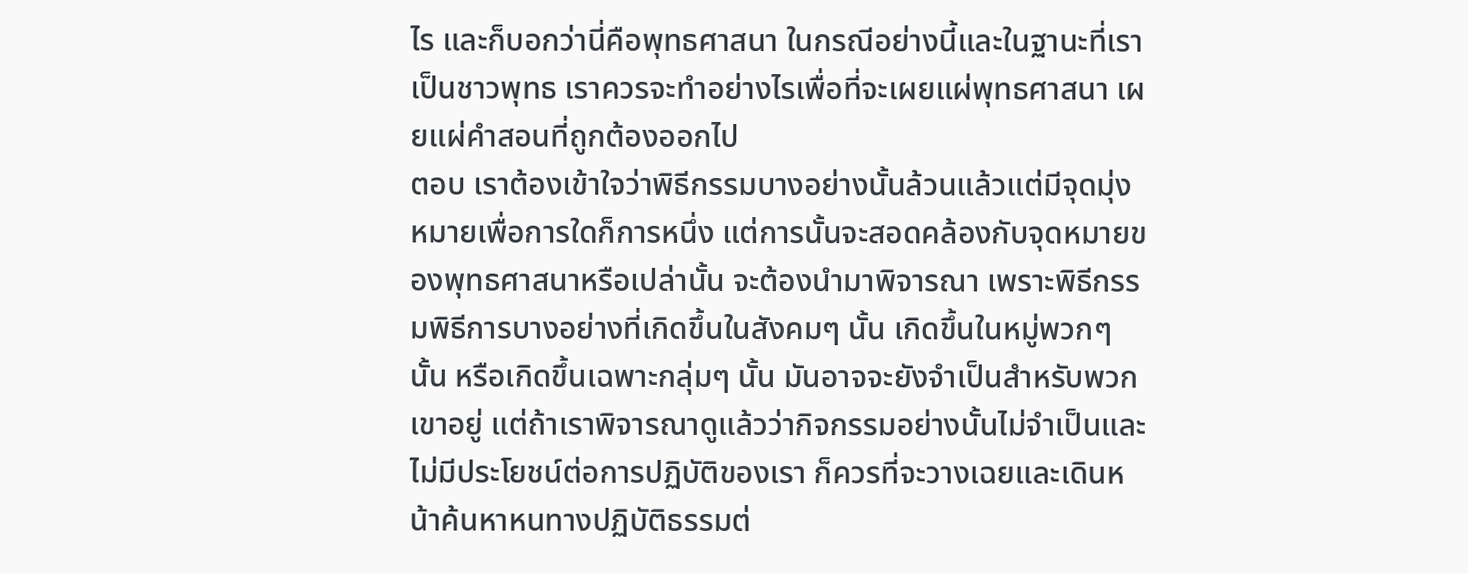ไร และก็บอกว่านี่คือพุทธศาสนา ในกรณีอย่างนี้และในฐานะที่เราเป็นชาวพุทธ เราควรจะทำอย่างไรเพื่อที่จะเผยแผ่พุทธศาสนา เผยแผ่คำสอนที่ถูกต้องออกไป
ตอบ เราต้องเข้าใจว่าพิธีกรรมบางอย่างนั้นล้วนแล้วแต่มีจุดมุ่งหมายเพื่อการใดก็การหนึ่ง แต่การนั้นจะสอดคล้องกับจุดหมายของพุทธศาสนาหรือเปล่านั้น จะต้องนำมาพิจารณา เพราะพิธีกรรมพิธีการบางอย่างที่เกิดขึ้นในสังคมๆ นั้น เกิดขึ้นในหมู่พวกๆ นั้น หรือเกิดขึ้นเฉพาะกลุ่มๆ นั้น มันอาจจะยังจำเป็นสำหรับพวกเขาอยู่ แต่ถ้าเราพิจารณาดูแล้วว่ากิจกรรมอย่างนั้นไม่จำเป็นและไม่มีประโยชน์ต่อการปฏิบัติของเรา ก็ควรที่จะวางเฉยและเดินหน้าค้นหาหนทางปฏิบัติธรรมต่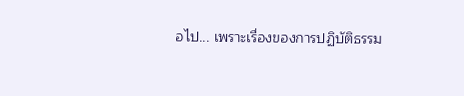อไป... เพราะเรื่องของการปฏิบัติธรรม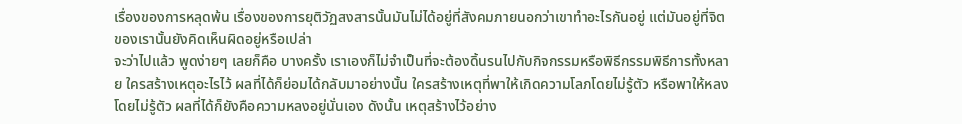เรื่องของการหลุดพ้น เรื่องของการยุติวัฏสงสารนั้นมันไม่ได้อยู่ที่สังคมภายนอกว่าเขาทำอะไรกันอยู่ แต่มันอยู่ที่จิตของเรานั้นยังคิดเห็นผิดอยู่หรือเปล่า
จะว่าไปแล้ว พูดง่ายๆ เลยก็คือ บางครั้ง เราเองก็ไม่จำเป็นที่จะต้องดิ้นรนไปกับกิจกรรมหรือพิธีกรรมพิธีการทั้งหลาย ใครสร้างเหตุอะไรไว้ ผลที่ได้ก็ย่อมได้กลับมาอย่างนั้น ใครสร้างเหตุที่พาให้เกิดความโลภโดยไม่รู้ตัว หรือพาให้หลงโดยไม่รู้ตัว ผลที่ได้ก็ยังคือความหลงอยู่นั่นเอง ดังนั้น เหตุสร้างไว้อย่าง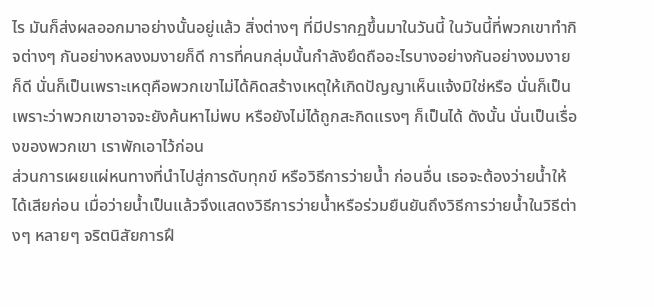ไร มันก็ส่งผลออกมาอย่างนั้นอยู่แล้ว สิ่งต่างๆ ที่มีปรากฏขึ้นมาในวันนี้ ในวันนี้ที่พวกเขาทำกิจต่างๆ กันอย่างหลงงมงายก็ดี การที่คนกลุ่มนั้นกำลังยึดถืออะไรบางอย่างกันอย่างงมงายก็ดี นั่นก็เป็นเพราะเหตุคือพวกเขาไม่ได้คิดสร้างเหตุให้เกิดปัญญาเห็นแจ้งมิใช่หรือ นั่นก็เป็นเพราะว่าพวกเขาอาจจะยังค้นหาไม่พบ หรือยังไม่ได้ถูกสะกิดแรงๆ ก็เป็นได้ ดังนั้น นั่นเป็นเรื่องของพวกเขา เราพักเอาไว้ก่อน
ส่วนการเผยแผ่หนทางที่นำไปสู่การดับทุกข์ หรือวิธีการว่ายน้ำ ก่อนอื่น เธอจะต้องว่ายน้ำให้ได้เสียก่อน เมื่อว่ายน้ำเป็นแล้วจึงแสดงวิธีการว่ายน้ำหรือร่วมยืนยันถึงวิธีการว่ายน้ำในวิธีต่างๆ หลายๆ จริตนิสัยการฝึ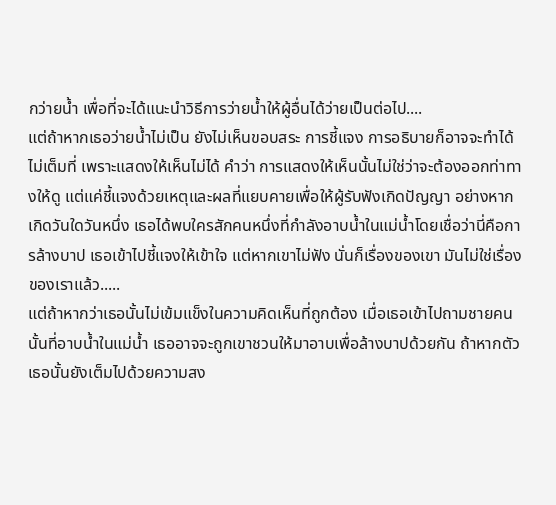กว่ายน้ำ เพื่อที่จะได้แนะนำวิธีการว่ายน้ำให้ผู้อื่นได้ว่ายเป็นต่อไป....
แต่ถ้าหากเธอว่ายน้ำไม่เป็น ยังไม่เห็นขอบสระ การชี้แจง การอธิบายก็อาจจะทำได้ไม่เต็มที่ เพราะแสดงให้เห็นไม่ได้ คำว่า การแสดงให้เห็นนั้นไม่ใช่ว่าจะต้องออกท่าทางให้ดู แต่แค่ชี้แจงด้วยเหตุและผลที่แยบคายเพื่อให้ผู้รับฟังเกิดปัญญา อย่างหากเกิดวันใดวันหนึ่ง เธอได้พบใครสักคนหนึ่งที่กำลังอาบน้ำในแม่น้ำโดยเชื่อว่านี่คือการล้างบาป เธอเข้าไปชี้แจงให้เข้าใจ แต่หากเขาไม่ฟัง นั่นก็เรื่องของเขา มันไม่ใช่เรื่องของเราแล้ว.....
แต่ถ้าหากว่าเธอนั้นไม่เข้มแข็งในความคิดเห็นที่ถูกต้อง เมื่อเธอเข้าไปถามชายคนนั้นที่อาบน้ำในแม่น้ำ เธออาจจะถูกเขาชวนให้มาอาบเพื่อล้างบาปด้วยกัน ถ้าหากตัวเธอนั้นยังเต็มไปด้วยความสง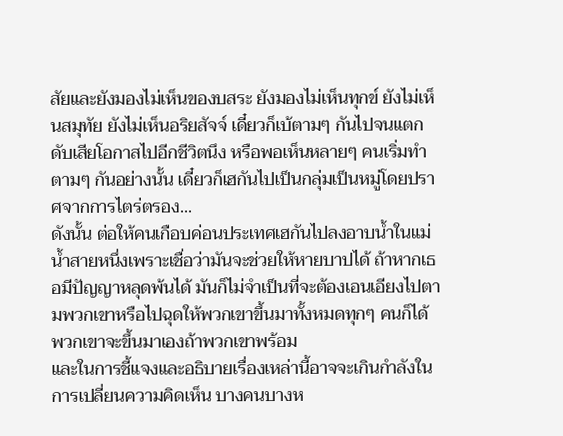สัยและยังมองไม่เห็นของบสระ ยังมองไม่เห็นทุกข์ ยังไม่เห็นสมุทัย ยังไม่เห็นอริยสัจจ์ เดี๋ยวก็เบ้ตามๆ กันไปจนแตกดับเสียโอกาสไปอีกชีวิตนึง หรือพอเห็นหลายๆ คนเริ่มทำตามๆ กันอย่างนั้น เดี๋ยวก็เฮกันไปเป็นกลุ่มเป็นหมู่โดยปราศจากการไตร่ตรอง...
ดังนั้น ต่อให้คนเกือบค่อนประเทศเฮกันไปลงอาบน้ำในแม่น้ำสายหนึ่งเพราะเชื่อว่ามันจะช่วยให้หายบาปได้ ถ้าหากเธอมีปัญญาหลุดพ้นได้ มันก็ไม่จำเป็นที่จะต้องเอนเอียงไปตามพวกเขาหรือไปฉุดให้พวกเขาขึ้นมาทั้งหมดทุกๆ คนก็ได้ พวกเขาจะขึ้นมาเองถ้าพวกเขาพร้อม
และในการชี้แจงและอธิบายเรื่องเหล่านี้อาจจะเกินกำลังในการเปลี่ยนความคิดเห็น บางคนบางห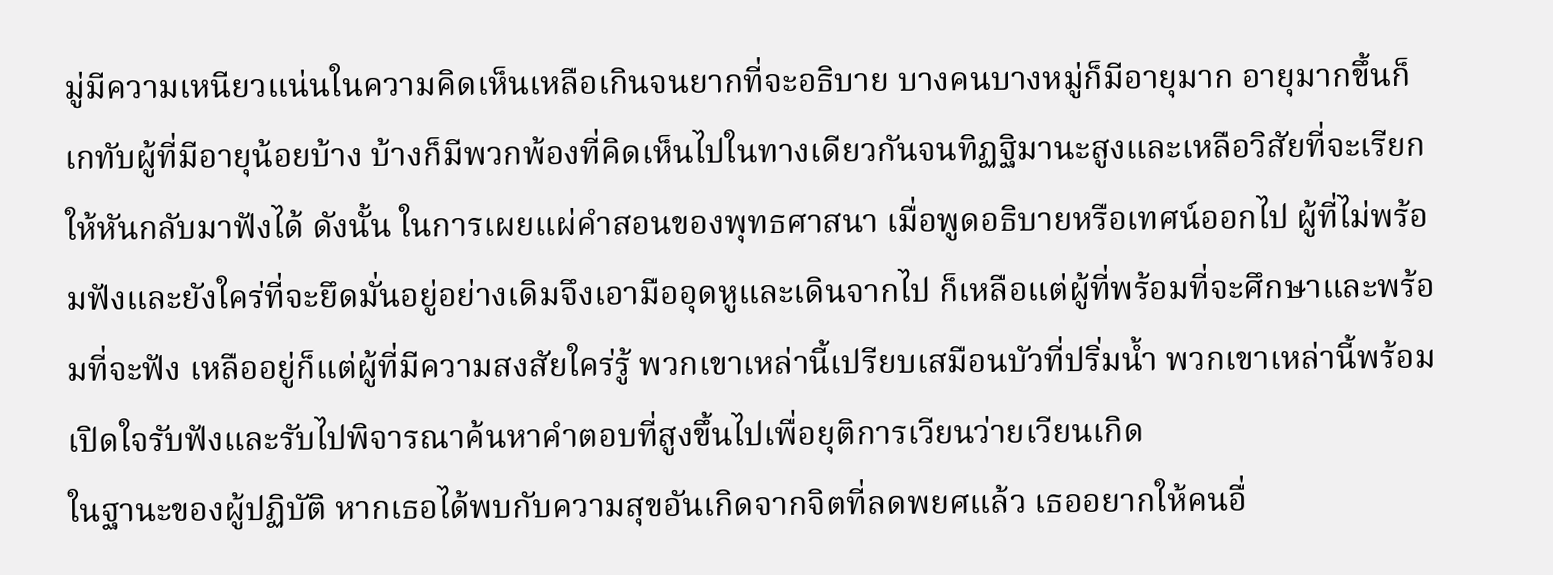มู่มีความเหนียวแน่นในความคิดเห็นเหลือเกินจนยากที่จะอธิบาย บางคนบางหมู่ก็มีอายุมาก อายุมากขึ้นก็เกทับผู้ที่มีอายุน้อยบ้าง บ้างก็มีพวกพ้องที่คิดเห็นไปในทางเดียวกันจนทิฏฐิมานะสูงและเหลือวิสัยที่จะเรียกให้หันกลับมาฟังได้ ดังนั้น ในการเผยแผ่คำสอนของพุทธศาสนา เมื่อพูดอธิบายหรือเทศน์ออกไป ผู้ที่ไม่พร้อมฟังและยังใคร่ที่จะยึดมั่นอยู่อย่างเดิมจึงเอามืออุดหูและเดินจากไป ก็เหลือแต่ผู้ที่พร้อมที่จะศึกษาและพร้อมที่จะฟัง เหลืออยู่ก็แต่ผู้ที่มีความสงสัยใคร่รู้ พวกเขาเหล่านี้เปรียบเสมือนบัวที่ปริ่มน้ำ พวกเขาเหล่านี้พร้อมเปิดใจรับฟังและรับไปพิจารณาค้นหาคำตอบที่สูงขึ้นไปเพื่อยุติการเวียนว่ายเวียนเกิด
ในฐานะของผู้ปฏิบัติ หากเธอได้พบกับความสุขอันเกิดจากจิตที่ลดพยศแล้ว เธออยากให้คนอื่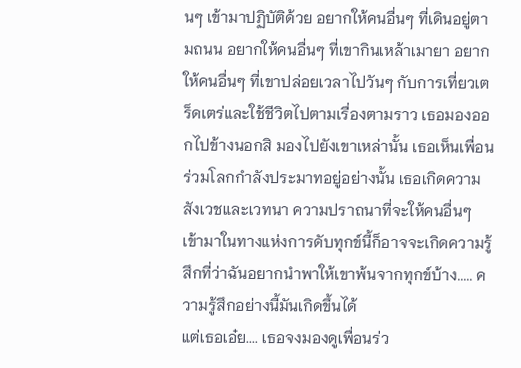นๆ เข้ามาปฏิบัติด้วย อยากให้คนอื่นๆ ที่เดินอยู่ตามถนน อยากให้คนอื่นๆ ที่เขากินเหล้าเมายา อยากให้คนอื่นๆ ที่เขาปล่อยเวลาไปวันๆ กับการเที่ยวเตร็ดเตร่และใช้ชีวิตไปตามเรื่องตามราว เธอมองออกไปข้างนอกสิ มองไปยังเขาเหล่านั้น เธอเห็นเพื่อนร่วมโลกกำลังประมาทอยู่อย่างนั้น เธอเกิดความสังเวชและเวทนา ความปราถนาที่จะให้คนอื่นๆ เข้ามาในทางแห่งการดับทุกข์นี้ก็อาจจะเกิดความรู้สึกที่ว่าฉันอยากนำพาให้เขาพ้นจากทุกข์บ้าง..... ความรู้สึกอย่างนี้มันเกิดขึ้นได้
แต่เธอเอ๋ย.... เธอจงมองดูเพื่อนร่ว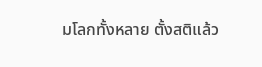มโลกทั้งหลาย ตั้งสติแล้ว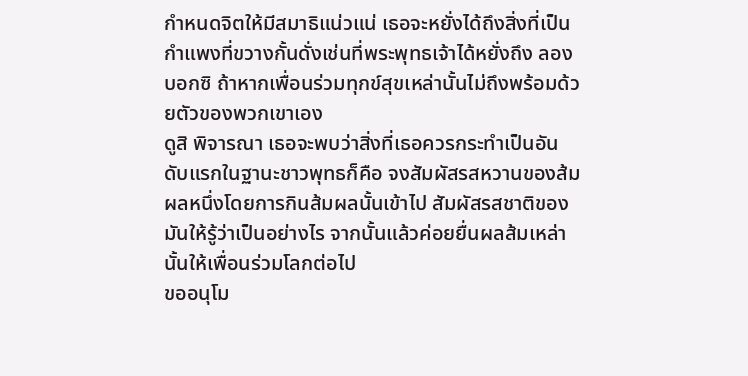กำหนดจิตให้มีสมาธิแน่วแน่ เธอจะหยั่งได้ถึงสิ่งที่เป็นกำแพงที่ขวางกั้นดั่งเช่นที่พระพุทธเจ้าได้หยั่งถึง ลองบอกซิ ถ้าหากเพื่อนร่วมทุกข์สุขเหล่านั้นไม่ถึงพร้อมด้วยตัวของพวกเขาเอง
ดูสิ พิจารณา เธอจะพบว่าสิ่งที่เธอควรกระทำเป็นอันดับแรกในฐานะชาวพุทธก็คือ จงสัมผัสรสหวานของส้มผลหนึ่งโดยการกินส้มผลนั้นเข้าไป สัมผัสรสชาติของมันให้รู้ว่าเป็นอย่างไร จากนั้นแล้วค่อยยื่นผลส้มเหล่านั้นให้เพื่อนร่วมโลกต่อไป
ขออนุโม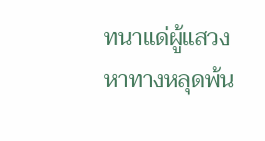ทนาแด่ผู้แสวงหาทางหลุดพ้น